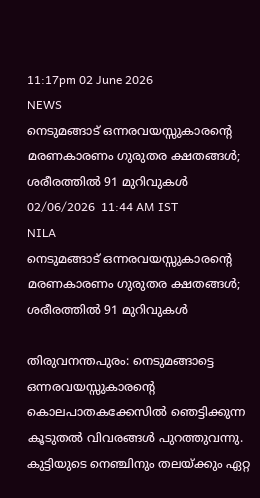11:17pm 02 June 2026
NEWS
നെടുമങ്ങാട് ഒന്നരവയസ്സുകാരന്റെ മരണകാരണം ഗുരുതര ക്ഷതങ്ങൾ; ശരീരത്തിൽ 91 മുറിവുകൾ
02/06/2026  11:44 AM IST
NILA
നെടുമങ്ങാട് ഒന്നരവയസ്സുകാരന്റെ മരണകാരണം ഗുരുതര ക്ഷതങ്ങൾ; ശരീരത്തിൽ 91 മുറിവുകൾ

തിരുവനന്തപുരം: നെടുമങ്ങാട്ടെ ഒന്നരവയസ്സുകാരന്റെ കൊലപാതകക്കേസിൽ ഞെട്ടിക്കുന്ന കൂടുതൽ വിവരങ്ങൾ പുറത്തുവന്നു. കുട്ടിയുടെ നെഞ്ചിനും തലയ്ക്കും ഏറ്റ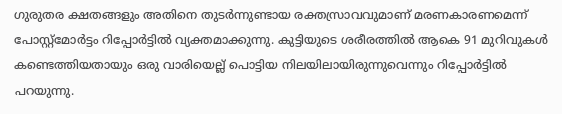ഗുരുതര ക്ഷതങ്ങളും അതിനെ തുടർന്നുണ്ടായ രക്തസ്രാവവുമാണ് മരണകാരണമെന്ന് പോസ്റ്റ്മോർട്ടം റിപ്പോർട്ടിൽ വ്യക്തമാക്കുന്നു. കുട്ടിയുടെ ശരീരത്തിൽ ആകെ 91 മുറിവുകൾ കണ്ടെത്തിയതായും ഒരു വാരിയെല്ല് പൊട്ടിയ നിലയിലായിരുന്നുവെന്നും റിപ്പോർട്ടിൽ പറയുന്നു.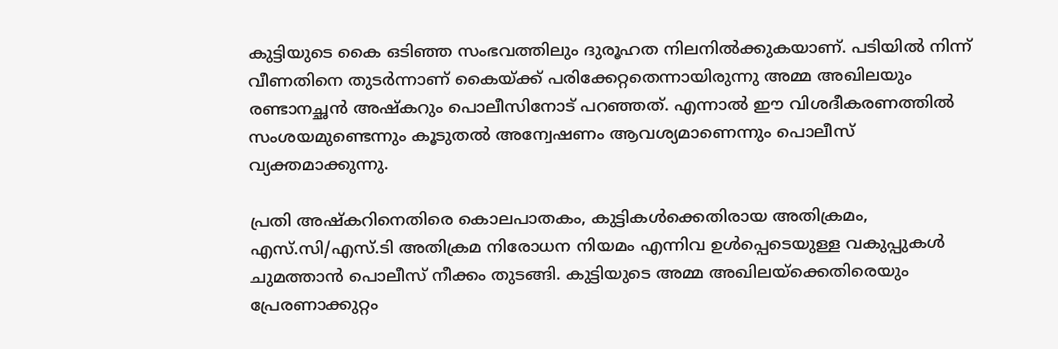കുട്ടിയുടെ കൈ ഒടിഞ്ഞ സംഭവത്തിലും ദുരൂഹത നിലനിൽക്കുകയാണ്. പടിയിൽ നിന്ന് വീണതിനെ തുടർന്നാണ് കൈയ്ക്ക് പരിക്കേറ്റതെന്നായിരുന്നു അമ്മ അഖിലയും രണ്ടാനച്ഛൻ അഷ്കറും പൊലീസിനോട് പറഞ്ഞത്. എന്നാൽ ഈ വിശദീകരണത്തിൽ സംശയമുണ്ടെന്നും കൂടുതൽ അന്വേഷണം ആവശ്യമാണെന്നും പൊലീസ് വ്യക്തമാക്കുന്നു.

പ്രതി അഷ്കറിനെതിരെ കൊലപാതകം, കുട്ടികൾക്കെതിരായ അതിക്രമം, എസ്.സി/എസ്.ടി അതിക്രമ നിരോധന നിയമം എന്നിവ ഉൾപ്പെടെയുള്ള വകുപ്പുകൾ ചുമത്താൻ പൊലീസ് നീക്കം തുടങ്ങി. കുട്ടിയുടെ അമ്മ അഖിലയ്‌ക്കെതിരെയും പ്രേരണാക്കുറ്റം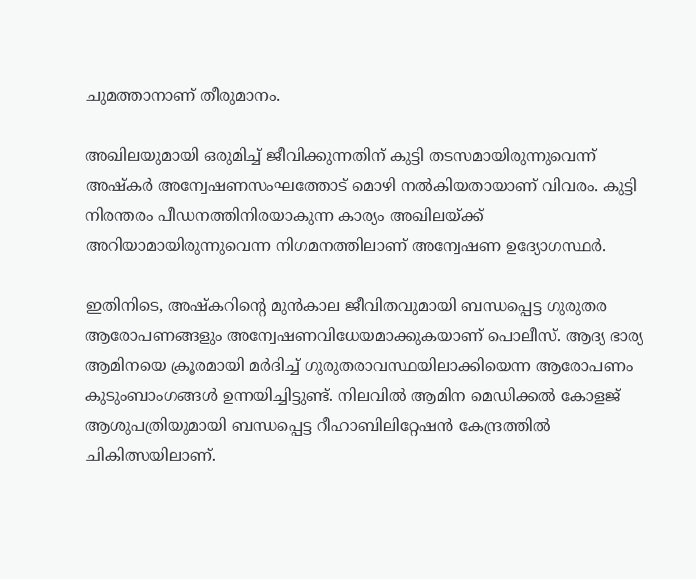ചുമത്താനാണ് തീരുമാനം.

അഖിലയുമായി ഒരുമിച്ച് ജീവിക്കുന്നതിന് കുട്ടി തടസമായിരുന്നുവെന്ന് അഷ്കർ അന്വേഷണസംഘത്തോട് മൊഴി നൽകിയതായാണ് വിവരം. കുട്ടി നിരന്തരം പീഡനത്തിനിരയാകുന്ന കാര്യം അഖിലയ്ക്ക് അറിയാമായിരുന്നുവെന്ന നിഗമനത്തിലാണ് അന്വേഷണ ഉദ്യോഗസ്ഥർ.

ഇതിനിടെ, അഷ്കറിന്റെ മുൻകാല ജീവിതവുമായി ബന്ധപ്പെട്ട ഗുരുതര ആരോപണങ്ങളും അന്വേഷണവിധേയമാക്കുകയാണ് പൊലീസ്. ആദ്യ ഭാര്യ ആമിനയെ ക്രൂരമായി മർദിച്ച് ഗുരുതരാവസ്ഥയിലാക്കിയെന്ന ആരോപണം കുടുംബാംഗങ്ങൾ ഉന്നയിച്ചിട്ടുണ്ട്. നിലവിൽ ആമിന മെഡിക്കൽ കോളജ് ആശുപത്രിയുമായി ബന്ധപ്പെട്ട റീഹാബിലിറ്റേഷൻ കേന്ദ്രത്തിൽ ചികിത്സയിലാണ്.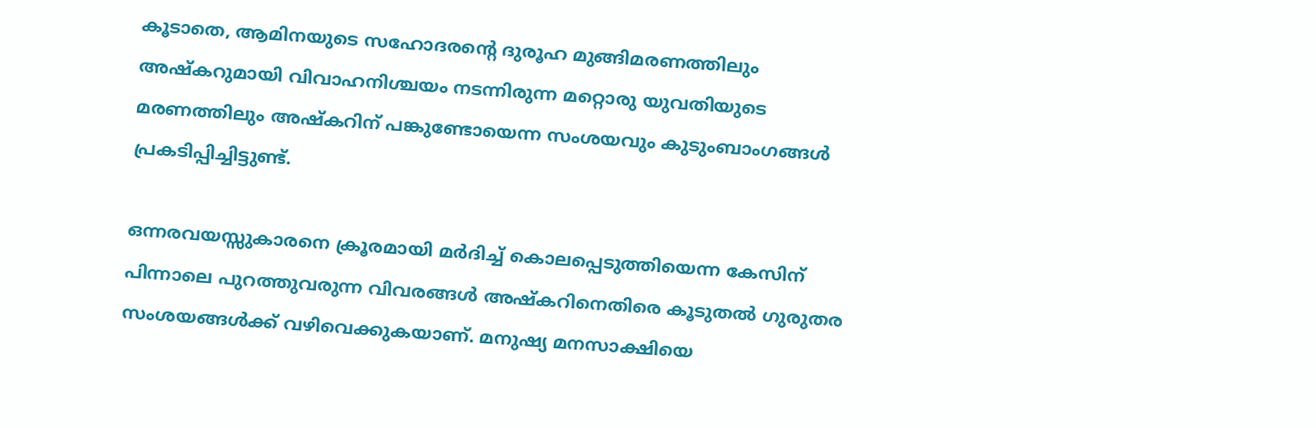കൂടാതെ, ആമിനയുടെ സഹോദരന്റെ ദുരൂഹ മുങ്ങിമരണത്തിലും അഷ്കറുമായി വിവാഹനിശ്ചയം നടന്നിരുന്ന മറ്റൊരു യുവതിയുടെ മരണത്തിലും അഷ്കറിന് പങ്കുണ്ടോയെന്ന സംശയവും കുടുംബാംഗങ്ങൾ പ്രകടിപ്പിച്ചിട്ടുണ്ട്.

ഒന്നരവയസ്സുകാരനെ ക്രൂരമായി മർദിച്ച് കൊലപ്പെടുത്തിയെന്ന കേസിന് പിന്നാലെ പുറത്തുവരുന്ന വിവരങ്ങൾ അഷ്കറിനെതിരെ കൂടുതൽ ഗുരുതര സംശയങ്ങൾക്ക് വഴിവെക്കുകയാണ്. മനുഷ്യ മനസാക്ഷിയെ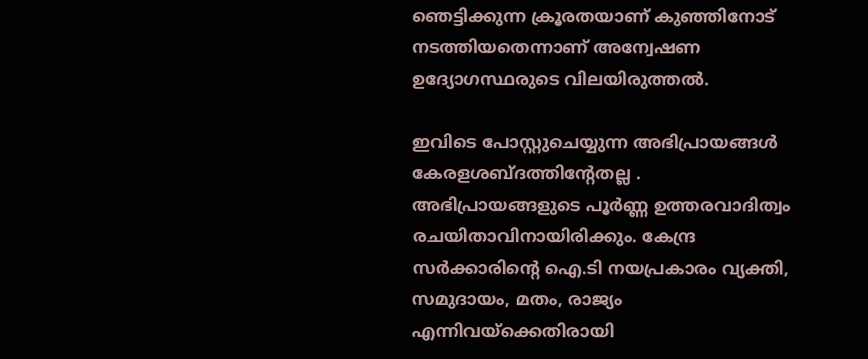ഞെട്ടിക്കുന്ന ക്രൂരതയാണ് കുഞ്ഞിനോട് നടത്തിയതെന്നാണ് അന്വേഷണ ഉദ്യോഗസ്ഥരുടെ വിലയിരുത്തൽ.

ഇവിടെ പോസ്റ്റുചെയ്യുന്ന അഭിപ്രായങ്ങള്‍ കേരളശബ്‌ദത്തിന്റേതല്ല . അഭിപ്രായങ്ങളുടെ പൂര്‍ണ്ണ ഉത്തരവാദിത്വം രചയിതാവിനായിരിക്കും. കേന്ദ്ര സർക്കാരിന്റെ ഐ.ടി നയപ്രകാരം വ്യക്തി, സമുദായം, മതം, രാജ്യം എന്നിവയ്ക്കെതിരായി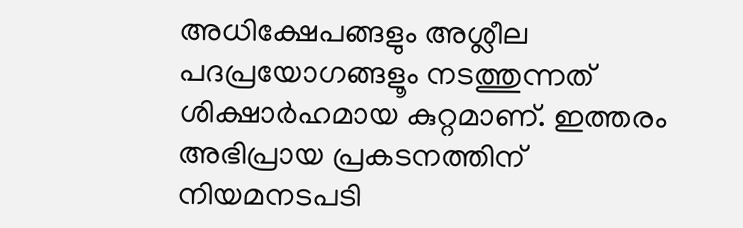അധിക്ഷേപങ്ങളും അശ്ലീല പദപ്രയോഗങ്ങളൂം നടത്തുന്നത് ശിക്ഷാര്‍ഹമായ കുറ്റമാണ്. ഇത്തരം അഭിപ്രായ പ്രകടനത്തിന് നിയമനടപടി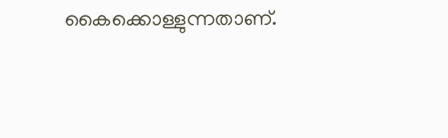കൈക്കൊള്ളുന്നതാണ്.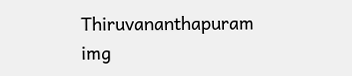Thiruvananthapuram
img